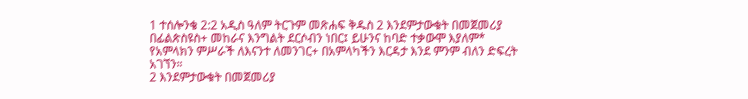1 ተሰሎንቄ 2:2 አዲስ ዓለም ትርጉም መጽሐፍ ቅዱስ 2 እንደምታውቁት በመጀመሪያ በፊልጵስዩስ+ መከራና እንግልት ደርሶብን ነበር፤ ይሁንና ከባድ ተቃውሞ እያለም* የአምላክን ምሥራች ለእናንተ ለመንገር+ በአምላካችን እርዳታ እንደ ምንም ብለን ድፍረት አገኘን።
2 እንደምታውቁት በመጀመሪያ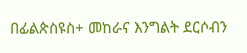በፊልጵስዩስ+ መከራና እንግልት ደርሶብን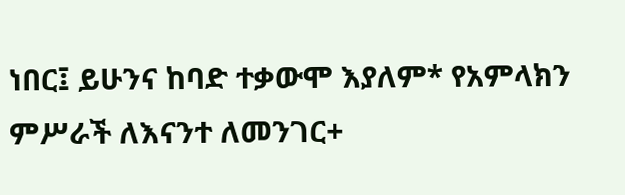ነበር፤ ይሁንና ከባድ ተቃውሞ እያለም* የአምላክን ምሥራች ለእናንተ ለመንገር+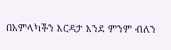በአምላካችን እርዳታ እንደ ምንም ብለን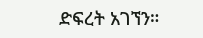ድፍረት አገኘን።